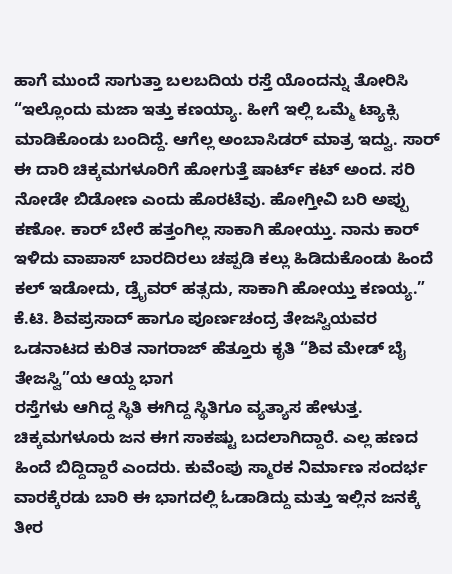ಹಾಗೆ ಮುಂದೆ ಸಾಗುತ್ತಾ ಬಲಬದಿಯ ರಸ್ತೆ ಯೊಂದನ್ನು ತೋರಿಸಿ “ಇಲ್ಲೊಂದು ಮಜಾ ಇತ್ತು ಕಣಯ್ಯಾ. ಹೀಗೆ ಇಲ್ಲಿ ಒಮ್ಮೆ ಟ್ಯಾಕ್ಸಿ ಮಾಡಿಕೊಂಡು ಬಂದಿದ್ದೆ. ಆಗೆಲ್ಲ ಅಂಬಾಸಿಡರ್ ಮಾತ್ರ ಇದ್ವು. ಸಾರ್ ಈ ದಾರಿ ಚಿಕ್ಕಮಗಳೂರಿಗೆ ಹೋಗುತ್ತೆ ಷಾರ್ಟ್ ಕಟ್ ಅಂದ. ಸರಿ ನೋಡೇ ಬಿಡೋಣ ಎಂದು ಹೊರಟೆವು. ಹೋಗ್ತೀವಿ ಬರಿ ಅಪ್ಪು ಕಣೋ. ಕಾರ್ ಬೇರೆ ಹತ್ತಂಗಿಲ್ಲ ಸಾಕಾಗಿ ಹೋಯ್ತು. ನಾನು ಕಾರ್ ಇಳಿದು ವಾಪಾಸ್ ಬಾರದಿರಲು ಚಪ್ಪಡಿ ಕಲ್ಲು ಹಿಡಿದುಕೊಂಡು ಹಿಂದೆ ಕಲ್ ಇಡೋದು, ಡ್ರೈವರ್ ಹತ್ಸದು, ಸಾಕಾಗಿ ಹೋಯ್ತು ಕಣಯ್ಯ.”
ಕೆ.ಟಿ. ಶಿವಪ್ರಸಾದ್ ಹಾಗೂ ಪೂರ್ಣಚಂದ್ರ ತೇಜಸ್ವಿಯವರ ಒಡನಾಟದ ಕುರಿತ ನಾಗರಾಜ್ ಹೆತ್ತೂರು ಕೃತಿ “ಶಿವ ಮೇಡ್ ಬೈ ತೇಜಸ್ವಿ”ಯ ಆಯ್ದ ಭಾಗ
ರಸ್ತೆಗಳು ಆಗಿದ್ದ ಸ್ಥಿತಿ ಈಗಿದ್ದ ಸ್ಥಿತಿಗೂ ವ್ಯತ್ಯಾಸ ಹೇಳುತ್ತ. ಚಿಕ್ಕಮಗಳೂರು ಜನ ಈಗ ಸಾಕಷ್ಟು ಬದಲಾಗಿದ್ದಾರೆ. ಎಲ್ಲ ಹಣದ ಹಿಂದೆ ಬಿದ್ದಿದ್ದಾರೆ ಎಂದರು. ಕುವೆಂಪು ಸ್ಮಾರಕ ನಿರ್ಮಾಣ ಸಂದರ್ಭ ವಾರಕ್ಕೆರಡು ಬಾರಿ ಈ ಭಾಗದಲ್ಲಿ ಓಡಾಡಿದ್ದು ಮತ್ತು ಇಲ್ಲಿನ ಜನಕ್ಕೆ ತೀರ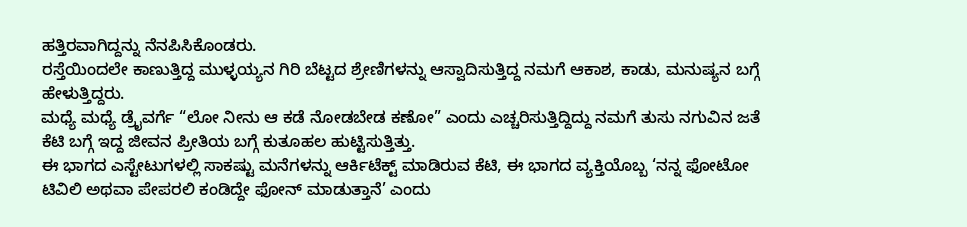ಹತ್ತಿರವಾಗಿದ್ದನ್ನು ನೆನಪಿಸಿಕೊಂಡರು.
ರಸ್ತೆಯಿಂದಲೇ ಕಾಣುತ್ತಿದ್ದ ಮುಳ್ಳಯ್ಯನ ಗಿರಿ ಬೆಟ್ಟದ ಶ್ರೇಣಿಗಳನ್ನು ಆಸ್ವಾದಿಸುತ್ತಿದ್ದ ನಮಗೆ ಆಕಾಶ, ಕಾಡು, ಮನುಷ್ಯನ ಬಗ್ಗೆ ಹೇಳುತ್ತಿದ್ದರು.
ಮಧ್ಯೆ ಮಧ್ಯೆ ಡ್ರೈವರ್ಗೆ “ಲೋ ನೀನು ಆ ಕಡೆ ನೋಡಬೇಡ ಕಣೋ” ಎಂದು ಎಚ್ಚರಿಸುತ್ತಿದ್ದಿದ್ದು ನಮಗೆ ತುಸು ನಗುವಿನ ಜತೆ ಕೆಟಿ ಬಗ್ಗೆ ಇದ್ದ ಜೀವನ ಪ್ರೀತಿಯ ಬಗ್ಗೆ ಕುತೂಹಲ ಹುಟ್ಟಿಸುತ್ತಿತ್ತು.
ಈ ಭಾಗದ ಎಸ್ಟೇಟುಗಳಲ್ಲಿ ಸಾಕಷ್ಟು ಮನೆಗಳನ್ನು ಆರ್ಕಿಟೆಕ್ಟ್ ಮಾಡಿರುವ ಕೆಟಿ, ಈ ಭಾಗದ ವ್ಯಕ್ತಿಯೊಬ್ಬ ‘ನನ್ನ ಫೋಟೋ ಟಿವಿಲಿ ಅಥವಾ ಪೇಪರಲಿ ಕಂಡಿದ್ದೇ ಫೋನ್ ಮಾಡುತ್ತಾನೆ’ ಎಂದು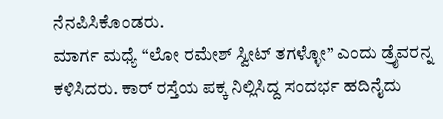ನೆನಪಿಸಿಕೊಂಡರು.
ಮಾರ್ಗ ಮಧ್ಯೆ “ಲೋ ರಮೇಶ್ ಸ್ವೀಟ್ ತಗಳ್ಳೋ” ಎಂದು ಡ್ರೈವರನ್ನ ಕಳಿಸಿದರು. ಕಾರ್ ರಸ್ತೆಯ ಪಕ್ಕ ನಿಲ್ಲಿಸಿದ್ದ ಸಂದರ್ಭ ಹದಿನೈದು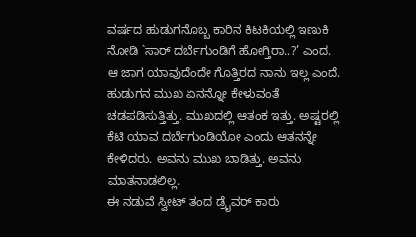ವರ್ಷದ ಹುಡುಗನೊಬ್ಬ ಕಾರಿನ ಕಿಟಕಿಯಲ್ಲಿ ಇಣುಕಿ ನೋಡಿ `ಸಾರ್ ದರ್ಬೆಗುಂಡಿಗೆ ಹೋಗ್ತಿರಾ..?’ ಎಂದ.
ಆ ಜಾಗ ಯಾವುದೆಂದೇ ಗೊತ್ತಿರದ ನಾನು ಇಲ್ಲ ಎಂದೆ. ಹುಡುಗನ ಮುಖ ಏನನ್ನೋ ಕೇಳುವಂತೆ ಚಡಪಡಿಸುತ್ತಿತ್ತು. ಮುಖದಲ್ಲಿ ಆತಂಕ ಇತ್ತು. ಅಷ್ಟರಲ್ಲಿ ಕೆಟಿ ಯಾವ ದರ್ಬೆಗುಂಡಿಯೋ ಎಂದು ಆತನನ್ನೇ ಕೇಳಿದರು. ಅವನು ಮುಖ ಬಾಡಿತ್ತು. ಅವನು ಮಾತನಾಡಲಿಲ್ಲ.
ಈ ನಡುವೆ ಸ್ವೀಟ್ ತಂದ ಡ್ರೈವರ್ ಕಾರು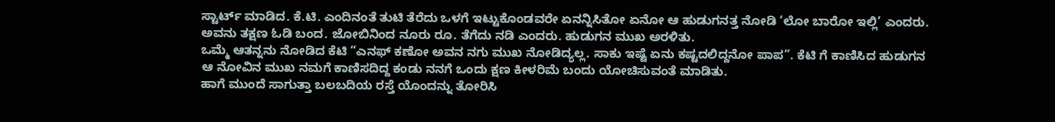ಸ್ಟಾರ್ಟ್ ಮಾಡಿದ. ಕೆ.ಟಿ. ಎಂದಿನಂತೆ ತುಟಿ ತೆರೆದು ಒಳಗೆ ಇಟ್ಟುಕೊಂಡವರೇ ಏನನ್ನಿಸಿತೋ ಏನೋ ಆ ಹುಡುಗನತ್ತ ನೋಡಿ ‘ಲೋ ಬಾರೋ ಇಲ್ಲಿ’ ಎಂದರು. ಅವನು ತಕ್ಷಣ ಓಡಿ ಬಂದ. ಜೋಬಿನಿಂದ ನೂರು ರೂ. ತೆಗೆದು ನಡಿ ಎಂದರು. ಹುಡುಗನ ಮುಖ ಅರಳಿತು.
ಒಮ್ಮೆ ಆತನ್ನನು ನೋಡಿದ ಕೆಟಿ “ಎನಫ್ ಕಣೋ ಅವನ ನಗು ಮುಖ ನೋಡಿದ್ಯಲ್ಲ. ಸಾಕು ಇಷ್ಟೆ ಏನು ಕಷ್ಟದಲಿದ್ದನೋ ಪಾಪ”. ಕೆಟಿ ಗೆ ಕಾಣಿಸಿದ ಹುಡುಗನ ಆ ನೋವಿನ ಮುಖ ನಮಗೆ ಕಾಣಿಸದಿದ್ದ ಕಂಡು ನನಗೆ ಒಂದು ಕ್ಷಣ ಕೀಳರಿಮೆ ಬಂದು ಯೋಚಿಸುವಂತೆ ಮಾಡಿತು.
ಹಾಗೆ ಮುಂದೆ ಸಾಗುತ್ತಾ ಬಲಬದಿಯ ರಸ್ತೆ ಯೊಂದನ್ನು ತೋರಿಸಿ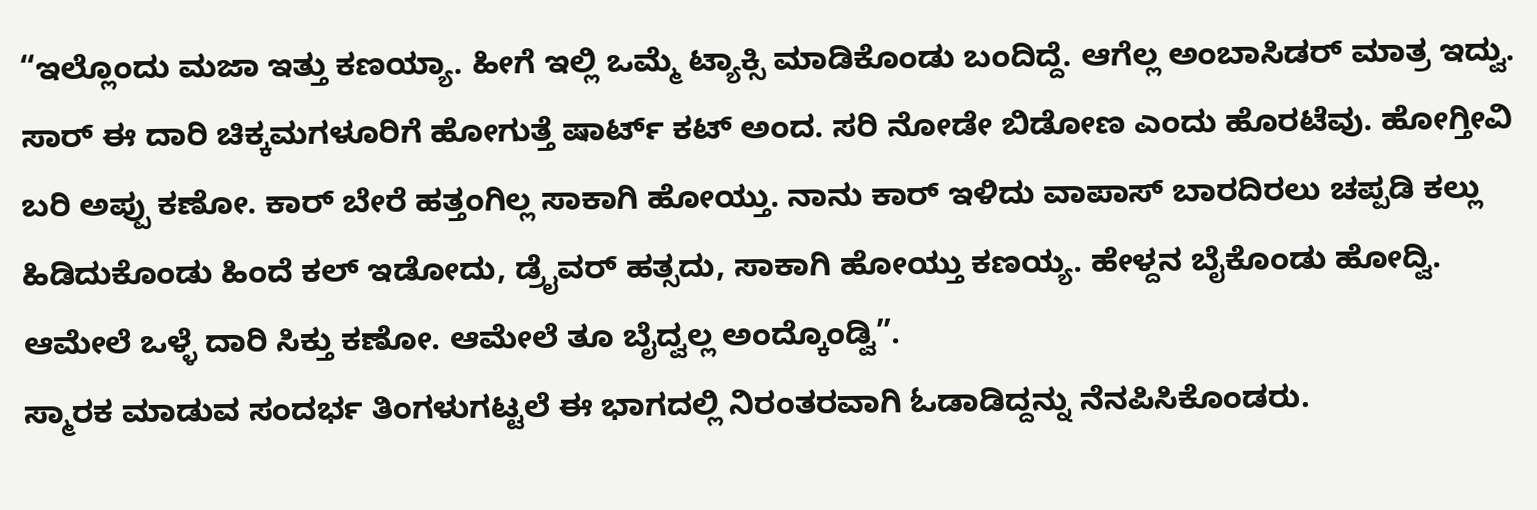“ಇಲ್ಲೊಂದು ಮಜಾ ಇತ್ತು ಕಣಯ್ಯಾ. ಹೀಗೆ ಇಲ್ಲಿ ಒಮ್ಮೆ ಟ್ಯಾಕ್ಸಿ ಮಾಡಿಕೊಂಡು ಬಂದಿದ್ದೆ. ಆಗೆಲ್ಲ ಅಂಬಾಸಿಡರ್ ಮಾತ್ರ ಇದ್ವು. ಸಾರ್ ಈ ದಾರಿ ಚಿಕ್ಕಮಗಳೂರಿಗೆ ಹೋಗುತ್ತೆ ಷಾರ್ಟ್ ಕಟ್ ಅಂದ. ಸರಿ ನೋಡೇ ಬಿಡೋಣ ಎಂದು ಹೊರಟೆವು. ಹೋಗ್ತೀವಿ ಬರಿ ಅಪ್ಪು ಕಣೋ. ಕಾರ್ ಬೇರೆ ಹತ್ತಂಗಿಲ್ಲ ಸಾಕಾಗಿ ಹೋಯ್ತು. ನಾನು ಕಾರ್ ಇಳಿದು ವಾಪಾಸ್ ಬಾರದಿರಲು ಚಪ್ಪಡಿ ಕಲ್ಲು ಹಿಡಿದುಕೊಂಡು ಹಿಂದೆ ಕಲ್ ಇಡೋದು, ಡ್ರೈವರ್ ಹತ್ಸದು, ಸಾಕಾಗಿ ಹೋಯ್ತು ಕಣಯ್ಯ. ಹೇಳ್ದನ ಬೈಕೊಂಡು ಹೋದ್ವಿ. ಆಮೇಲೆ ಒಳ್ಳೆ ದಾರಿ ಸಿಕ್ತು ಕಣೋ. ಆಮೇಲೆ ತೂ ಬೈದ್ವಲ್ಲ ಅಂದ್ಕೊಂಡ್ವಿ”.
ಸ್ಮಾರಕ ಮಾಡುವ ಸಂದರ್ಭ ತಿಂಗಳುಗಟ್ಟಲೆ ಈ ಭಾಗದಲ್ಲಿ ನಿರಂತರವಾಗಿ ಓಡಾಡಿದ್ದನ್ನು ನೆನಪಿಸಿಕೊಂಡರು.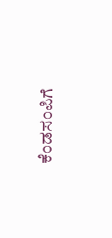ಕೆಂಡಸಂಪಿಗೆ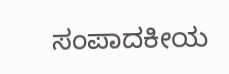ಸಂಪಾದಕೀಯ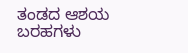ತಂಡದ ಆಶಯ ಬರಹಗಳು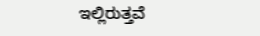ಇಲ್ಲಿರುತ್ತವೆ